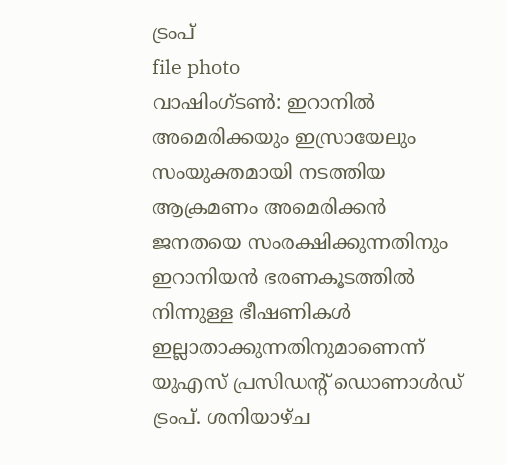ട്രംപ്
file photo
വാഷിംഗ്ടൺ: ഇറാനിൽ അമെരിക്കയും ഇസ്രായേലും സംയുക്തമായി നടത്തിയ ആക്രമണം അമെരിക്കൻ ജനതയെ സംരക്ഷിക്കുന്നതിനും ഇറാനിയൻ ഭരണകൂടത്തിൽ നിന്നുള്ള ഭീഷണികൾ ഇല്ലാതാക്കുന്നതിനുമാണെന്ന് യുഎസ് പ്രസിഡന്റ് ഡൊണാൾഡ് ട്രംപ്. ശനിയാഴ്ച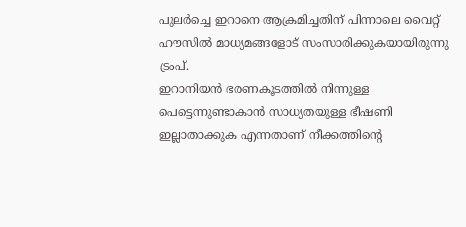പുലർച്ചെ ഇറാനെ ആക്രമിച്ചതിന് പിന്നാലെ വൈറ്റ് ഹൗസിൽ മാധ്യമങ്ങളോട് സംസാരിക്കുകയായിരുന്നു ട്രംപ്.
ഇറാനിയൻ ഭരണകൂടത്തിൽ നിന്നുള്ള പെട്ടെന്നുണ്ടാകാൻ സാധ്യതയുള്ള ഭീഷണി ഇല്ലാതാക്കുക എന്നതാണ് നീക്കത്തിന്റെ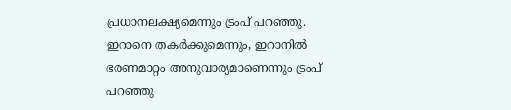പ്രധാനലക്ഷ്യമെന്നും ട്രംപ് പറഞ്ഞു. ഇറാനെ തകർക്കുമെന്നും, ഇറാനിൽ ഭരണമാറ്റം അനുവാര്യമാണെന്നും ട്രംപ് പറഞ്ഞു